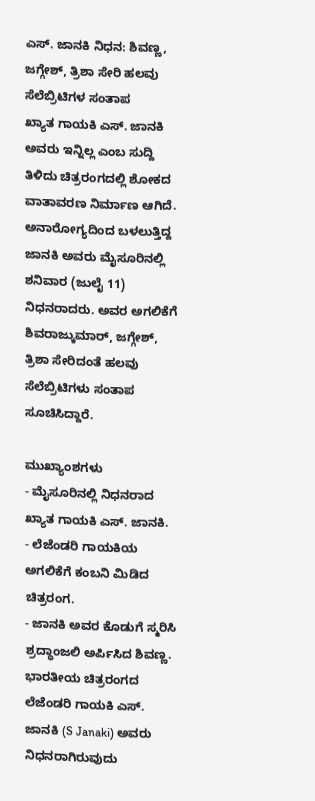ಎಸ್. ಜಾನಕಿ ನಿಧನ: ಶಿವಣ್ಣ, ಜಗ್ಗೇಶ್, ತ್ರಿಶಾ ಸೇರಿ ಹಲವು ಸೆಲೆಬ್ರಿಟಿಗಳ ಸಂತಾಪ
ಖ್ಯಾತ ಗಾಯಕಿ ಎಸ್. ಜಾನಕಿ ಅವರು ಇನ್ನಿಲ್ಲ ಎಂಬ ಸುದ್ದಿ ತಿಳಿದು ಚಿತ್ರರಂಗದಲ್ಲಿ ಶೋಕದ ವಾತಾವರಣ ನಿರ್ಮಾಣ ಆಗಿದೆ. ಅನಾರೋಗ್ಯದಿಂದ ಬಳಲುತ್ತಿದ್ದ ಜಾನಕಿ ಅವರು ಮೈಸೂರಿನಲ್ಲಿ ಶನಿವಾರ (ಜುಲೈ 11) ನಿಧನರಾದರು. ಅವರ ಅಗಲಿಕೆಗೆ ಶಿವರಾಜ್ಕುಮಾರ್, ಜಗ್ಗೇಶ್, ತ್ರಿಶಾ ಸೇರಿದಂತೆ ಹಲವು ಸೆಲೆಬ್ರಿಟಿಗಳು ಸಂತಾಪ ಸೂಚಿಸಿದ್ದಾರೆ.

ಮುಖ್ಯಾಂಶಗಳು
- ಮೈಸೂರಿನಲ್ಲಿ ನಿಧನರಾದ ಖ್ಯಾತ ಗಾಯಕಿ ಎಸ್. ಜಾನಕಿ.
- ಲೆಜೆಂಡರಿ ಗಾಯಕಿಯ ಅಗಲಿಕೆಗೆ ಕಂಬನಿ ಮಿಡಿದ ಚಿತ್ರರಂಗ.
- ಜಾನಕಿ ಅವರ ಕೊಡುಗೆ ಸ್ಮರಿಸಿ ಶ್ರದ್ಧಾಂಜಲಿ ಅರ್ಪಿಸಿದ ಶಿವಣ್ಣ.
ಭಾರತೀಯ ಚಿತ್ರರಂಗದ ಲೆಜೆಂಡರಿ ಗಾಯಕಿ ಎಸ್. ಜಾನಕಿ (S Janaki) ಅವರು ನಿಧನರಾಗಿರುವುದು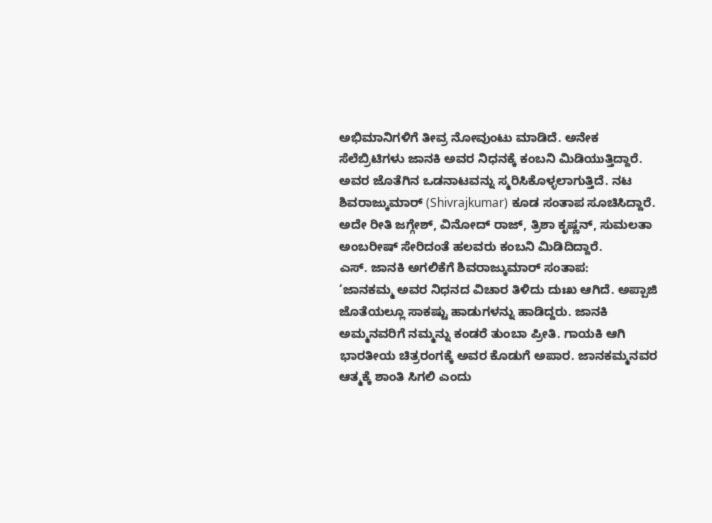ಅಭಿಮಾನಿಗಳಿಗೆ ತೀವ್ರ ನೋವುಂಟು ಮಾಡಿದೆ. ಅನೇಕ ಸೆಲೆಬ್ರಿಟಿಗಳು ಜಾನಕಿ ಅವರ ನಿಧನಕ್ಕೆ ಕಂಬನಿ ಮಿಡಿಯುತ್ತಿದ್ದಾರೆ. ಅವರ ಜೊತೆಗಿನ ಒಡನಾಟವನ್ನು ಸ್ಮರಿಸಿಕೊಳ್ಳಲಾಗುತ್ತಿದೆ. ನಟ ಶಿವರಾಜ್ಕುಮಾರ್ (Shivrajkumar) ಕೂಡ ಸಂತಾಪ ಸೂಚಿಸಿದ್ದಾರೆ. ಅದೇ ರೀತಿ ಜಗ್ಗೇಶ್, ವಿನೋದ್ ರಾಜ್, ತ್ರಿಶಾ ಕೃಷ್ಣನ್, ಸುಮಲತಾ ಅಂಬರೀಷ್ ಸೇರಿದಂತೆ ಹಲವರು ಕಂಬನಿ ಮಿಡಿದಿದ್ದಾರೆ.
ಎಸ್. ಜಾನಕಿ ಅಗಲಿಕೆಗೆ ಶಿವರಾಜ್ಕುಮಾರ್ ಸಂತಾಪ:
‘ಜಾನಕಮ್ಮ ಅವರ ನಿಧನದ ವಿಚಾರ ತಿಳಿದು ದುಃಖ ಆಗಿದೆ. ಅಪ್ಪಾಜಿ ಜೊತೆಯಲ್ಲೂ ಸಾಕಷ್ಟು ಹಾಡುಗಳನ್ನು ಹಾಡಿದ್ದರು. ಜಾನಕಿ ಅಮ್ಮನವರಿಗೆ ನಮ್ಮನ್ನು ಕಂಡರೆ ತುಂಬಾ ಪ್ರೀತಿ. ಗಾಯಕಿ ಆಗಿ ಭಾರತೀಯ ಚಿತ್ರರಂಗಕ್ಕೆ ಅವರ ಕೊಡುಗೆ ಅಪಾರ. ಜಾನಕಮ್ಮನವರ ಆತ್ಮಕ್ಕೆ ಶಾಂತಿ ಸಿಗಲಿ ಎಂದು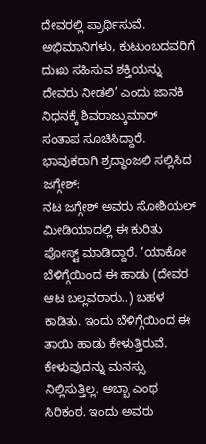ದೇವರಲ್ಲಿ ಪ್ರಾರ್ಥಿಸುವೆ. ಅಭಿಮಾನಿಗಳು, ಕುಟುಂಬದವರಿಗೆ ದುಃಖ ಸಹಿಸುವ ಶಕ್ತಿಯನ್ನು ದೇವರು ನೀಡಲಿ’ ಎಂದು ಜಾನಕಿ ನಿಧನಕ್ಕೆ ಶಿವರಾಜ್ಕುಮಾರ್ ಸಂತಾಪ ಸೂಚಿಸಿದ್ದಾರೆ.
ಭಾವುಕರಾಗಿ ಶ್ರದ್ಧಾಂಜಲಿ ಸಲ್ಲಿಸಿದ ಜಗ್ಗೇಶ್:
ನಟ ಜಗ್ಗೇಶ್ ಅವರು ಸೋಶಿಯಲ್ ಮೀಡಿಯಾದಲ್ಲಿ ಈ ಕುರಿತು ಪೋಸ್ಟ್ ಮಾಡಿದ್ದಾರೆ. ‘ಯಾಕೋ ಬೆಳಿಗ್ಗೆಯಿಂದ ಈ ಹಾಡು (ದೇವರ ಆಟ ಬಲ್ಲವರಾರು..) ಬಹಳ ಕಾಡಿತು. ಇಂದು ಬೆಳಿಗ್ಗೆಯಿಂದ ಈ ತಾಯಿ ಹಾಡು ಕೇಳುತ್ತಿರುವೆ. ಕೇಳುವುದನ್ನು ಮನಸ್ಸು ನಿಲ್ಲಿಸುತ್ತಿಲ್ಲ. ಅಬ್ಬಾ ಎಂಥ ಸಿರಿಕಂಠ. ಇಂದು ಅವರು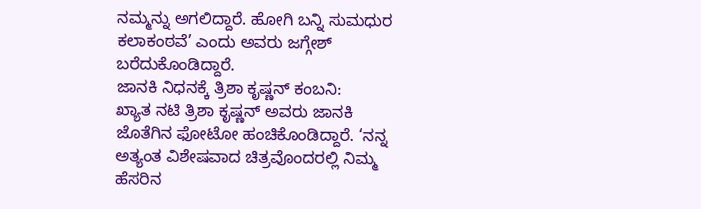ನಮ್ಮನ್ನು ಅಗಲಿದ್ದಾರೆ. ಹೋಗಿ ಬನ್ನಿ ಸುಮಧುರ ಕಲಾಕಂಠವೆ’ ಎಂದು ಅವರು ಜಗ್ಗೇಶ್ ಬರೆದುಕೊಂಡಿದ್ದಾರೆ.
ಜಾನಕಿ ನಿಧನಕ್ಕೆ ತ್ರಿಶಾ ಕೃಷ್ಣನ್ ಕಂಬನಿ:
ಖ್ಯಾತ ನಟಿ ತ್ರಿಶಾ ಕೃಷ್ಣನ್ ಅವರು ಜಾನಕಿ ಜೊತೆಗಿನ ಫೋಟೋ ಹಂಚಿಕೊಂಡಿದ್ದಾರೆ. ‘ನನ್ನ ಅತ್ಯಂತ ವಿಶೇಷವಾದ ಚಿತ್ರವೊಂದರಲ್ಲಿ ನಿಮ್ಮ ಹೆಸರಿನ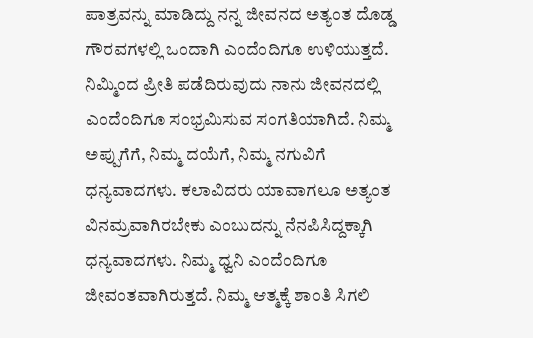ಪಾತ್ರವನ್ನು ಮಾಡಿದ್ದು ನನ್ನ ಜೀವನದ ಅತ್ಯಂತ ದೊಡ್ಡ ಗೌರವಗಳಲ್ಲಿ ಒಂದಾಗಿ ಎಂದೆಂದಿಗೂ ಉಳಿಯುತ್ತದೆ. ನಿಮ್ಮಿಂದ ಪ್ರೀತಿ ಪಡೆದಿರುವುದು ನಾನು ಜೀವನದಲ್ಲಿ ಎಂದೆಂದಿಗೂ ಸಂಭ್ರಮಿಸುವ ಸಂಗತಿಯಾಗಿದೆ. ನಿಮ್ಮ ಅಪ್ಪುಗೆಗೆ, ನಿಮ್ಮ ದಯೆಗೆ, ನಿಮ್ಮ ನಗುವಿಗೆ ಧನ್ಯವಾದಗಳು. ಕಲಾವಿದರು ಯಾವಾಗಲೂ ಅತ್ಯಂತ ವಿನಮ್ರವಾಗಿರಬೇಕು ಎಂಬುದನ್ನು ನೆನಪಿಸಿದ್ದಕ್ಕಾಗಿ ಧನ್ಯವಾದಗಳು. ನಿಮ್ಮ ಧ್ವನಿ ಎಂದೆಂದಿಗೂ ಜೀವಂತವಾಗಿರುತ್ತದೆ. ನಿಮ್ಮ ಆತ್ಮಕ್ಕೆ ಶಾಂತಿ ಸಿಗಲಿ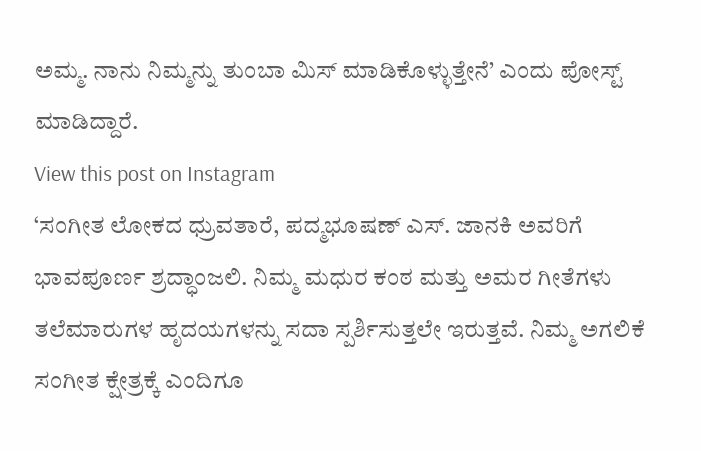ಅಮ್ಮ. ನಾನು ನಿಮ್ಮನ್ನು ತುಂಬಾ ಮಿಸ್ ಮಾಡಿಕೊಳ್ಳುತ್ತೇನೆ’ ಎಂದು ಪೋಸ್ಟ್ ಮಾಡಿದ್ದಾರೆ.
View this post on Instagram
‘ಸಂಗೀತ ಲೋಕದ ಧ್ರುವತಾರೆ, ಪದ್ಮಭೂಷಣ್ ಎಸ್. ಜಾನಕಿ ಅವರಿಗೆ ಭಾವಪೂರ್ಣ ಶ್ರದ್ಧಾಂಜಲಿ. ನಿಮ್ಮ ಮಧುರ ಕಂಠ ಮತ್ತು ಅಮರ ಗೀತೆಗಳು ತಲೆಮಾರುಗಳ ಹೃದಯಗಳನ್ನು ಸದಾ ಸ್ಪರ್ಶಿಸುತ್ತಲೇ ಇರುತ್ತವೆ. ನಿಮ್ಮ ಅಗಲಿಕೆ ಸಂಗೀತ ಕ್ಷೇತ್ರಕ್ಕೆ ಎಂದಿಗೂ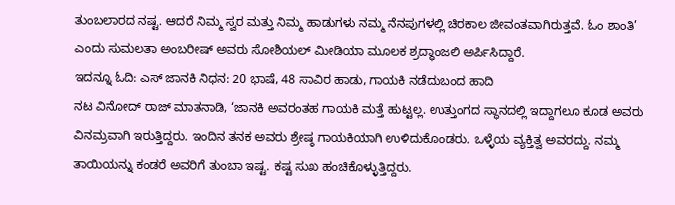ತುಂಬಲಾರದ ನಷ್ಟ. ಆದರೆ ನಿಮ್ಮ ಸ್ವರ ಮತ್ತು ನಿಮ್ಮ ಹಾಡುಗಳು ನಮ್ಮ ನೆನಪುಗಳಲ್ಲಿ ಚಿರಕಾಲ ಜೀವಂತವಾಗಿರುತ್ತವೆ. ಓಂ ಶಾಂತಿ’ ಎಂದು ಸುಮಲತಾ ಅಂಬರೀಷ್ ಅವರು ಸೋಶಿಯಲ್ ಮೀಡಿಯಾ ಮೂಲಕ ಶ್ರದ್ಧಾಂಜಲಿ ಅರ್ಪಿಸಿದ್ದಾರೆ.
ಇದನ್ನೂ ಓದಿ: ಎಸ್ ಜಾನಕಿ ನಿಧನ: 20 ಭಾಷೆ, 48 ಸಾವಿರ ಹಾಡು, ಗಾಯಕಿ ನಡೆದುಬಂದ ಹಾದಿ
ನಟ ವಿನೋದ್ ರಾಜ್ ಮಾತನಾಡಿ, ‘ಜಾನಕಿ ಅವರಂತಹ ಗಾಯಕಿ ಮತ್ತೆ ಹುಟ್ಟಲ್ಲ. ಉತ್ತುಂಗದ ಸ್ಥಾನದಲ್ಲಿ ಇದ್ದಾಗಲೂ ಕೂಡ ಅವರು ವಿನಮ್ರವಾಗಿ ಇರುತ್ತಿದ್ದರು. ಇಂದಿನ ತನಕ ಅವರು ಶ್ರೇಷ್ಠ ಗಾಯಕಿಯಾಗಿ ಉಳಿದುಕೊಂಡರು. ಒಳ್ಳೆಯ ವ್ಯಕ್ತಿತ್ವ ಅವರದ್ದು. ನಮ್ಮ ತಾಯಿಯನ್ನು ಕಂಡರೆ ಅವರಿಗೆ ತುಂಬಾ ಇಷ್ಟ. ಕಷ್ಟ ಸುಖ ಹಂಚಿಕೊಳ್ಳುತ್ತಿದ್ದರು.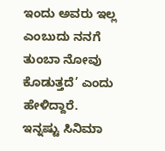ಇಂದು ಅವರು ಇಲ್ಲ ಎಂಬುದು ನನಗೆ ತುಂಬಾ ನೋವು ಕೊಡುತ್ತದೆ’ ಎಂದು ಹೇಳಿದ್ದಾರೆ.
ಇನ್ನಷ್ಟು ಸಿನಿಮಾ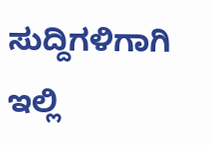ಸುದ್ದಿಗಳಿಗಾಗಿ ಇಲ್ಲಿ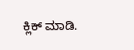ಕ್ಲಿಕ್ ಮಾಡಿ.